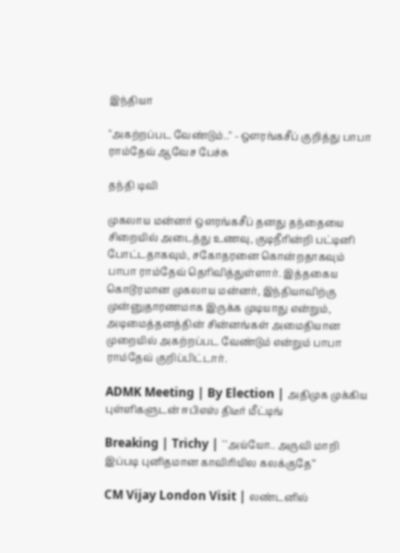இந்தியா

"அகற்றப்பட வேண்டும்.." - ஔரங்கசீப் குறித்து பாபா ராம்தேவ் ஆவேச பேச்சு

தந்தி டிவி

முகலாய மன்னர் ஒளரங்கசீப் தனது தந்தையை சிறையில் அடைத்து உணவு, குடிநீரின்றி பட்டினி போட்டதாகவும், சகோதரனை கொன்றதாகவும் பாபா ராம்தேவ் தெரிவித்துள்ளார். இத்தகைய கொடூரமான முகலாய மன்னர், இந்தியாவிற்கு முன்னுதாரணமாக இருக்க முடியாது என்றும், அடிமைத்தனத்தின் சின்னங்கள் அமைதியான முறையில் அகற்றப்பட வேண்டும் என்றும் பாபா ராம்தேவ் குறிப்பிட்டார்.

ADMK Meeting | By Election | அதிமுக முக்கிய புள்ளிகளுடன் ஈபிஎஸ் திடீர் மீட்டிங்

Breaking | Trichy | ``அய்யோ.. அருவி மாறி இப்படி புனிதமான காவிரியில கலக்குதே’’

CM Vijay London Visit | லண்டனில்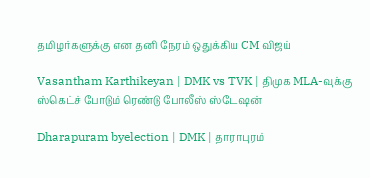தமிழர்களுக்கு என தனி நேரம் ஒதுக்கிய CM விஜய்

Vasantham Karthikeyan | DMK vs TVK | திமுக MLA-வுக்கு ஸ்கெட்ச் போடும் ரெண்டு போலீஸ் ஸ்டேஷன்

Dharapuram byelection | DMK | தாராபுரம்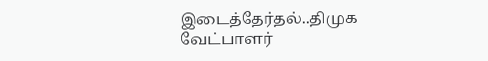இடைத்தேர்தல்..திமுக வேட்பாளர்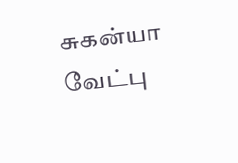சுகன்யா வேட்பு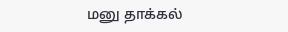மனு தாக்கல்